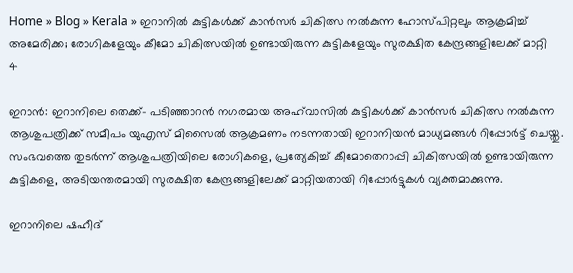Home » Blog » Kerala » ഇറാനിൽ കുട്ടികൾക്ക് കാൻസർ ചികിത്സ നൽകുന്ന ഹോസ്പിറ്റലും ആക്രമിച്ച് അമേരിക്ക; രോഗികളേയും കീമോ ചികിത്സയിൽ ഉണ്ടായിരുന്ന കുട്ടികളേയും സുരക്ഷിത കേന്ദ്രങ്ങളിലേക്ക് മാറ്റി
4

ഇറാൻ: ഇറാനിലെ തെക്ക്- പടിഞ്ഞാറൻ നഗരമായ അഹ്‌വാസിൽ കുട്ടികൾക്ക് കാൻസർ ചികിത്സ നൽകുന്ന ആശുപത്രിക്ക് സമീപം യുഎസ് മിസൈൽ ആക്രമണം നടന്നതായി ഇറാനിയൻ മാധ്യമങ്ങൾ റിപ്പോർട്ട് ചെയ്തു. സംഭവത്തെ തുടർന്ന് ആശുപത്രിയിലെ രോഗികളെ, പ്രത്യേകിച്ച് കീമോതെറാപ്പി ചികിത്സയിൽ ഉണ്ടായിരുന്ന കുട്ടികളെ, അടിയന്തരമായി സുരക്ഷിത കേന്ദ്രങ്ങളിലേക്ക് മാറ്റിയതായി റിപ്പോർട്ടുകൾ വ്യക്തമാക്കുന്നു.

ഇറാനിലെ ഷഹീദ്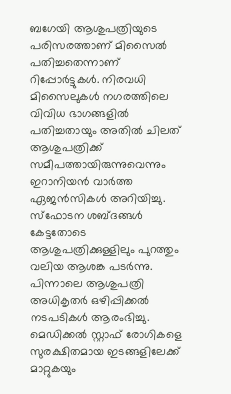ബഗേയി ആശുപത്രിയുടെ പരിസരത്താണ് മിസൈൽ പതിച്ചതെന്നാണ് റിപ്പോർട്ടുകൾ. നിരവധി മിസൈലുകൾ നഗരത്തിലെ വിവിധ ഭാഗങ്ങളിൽ പതിച്ചതായും അതിൽ ചിലത് ആശുപത്രിക്ക് സമീപത്തായിരുന്നുവെന്നും ഇറാനിയൻ വാർത്ത ഏജൻസികൾ അറിയിച്ചു. സ്ഫോടന ശബ്ദങ്ങൾ കേട്ടതോടെ ആശുപത്രിക്കുള്ളിലും പുറത്തും വലിയ ആശങ്ക പടർന്നു. പിന്നാലെ ആശുപത്രി അധികൃതർ ഒഴിപ്പിക്കൽ നടപടികൾ ആരംഭിച്ചു. മെഡിക്കൽ സ്റ്റാഫ് രോഗികളെ സുരക്ഷിതമായ ഇടങ്ങളിലേക്ക് മാറ്റുകയും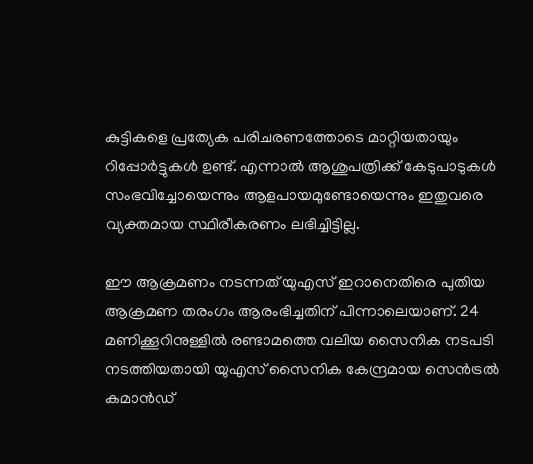കുട്ടികളെ പ്രത്യേക പരിചരണത്തോടെ മാറ്റിയതായും റിപ്പോർട്ടുകൾ ഉണ്ട്. എന്നാൽ ആശുപത്രിക്ക് കേടുപാടുകൾ സംഭവിച്ചോയെന്നും ആളപായമുണ്ടോയെന്നും ഇതുവരെ വ്യക്തമായ സ്ഥിരീകരണം ലഭിച്ചിട്ടില്ല.

ഈ ആക്രമണം നടന്നത് യുഎസ് ഇറാനെതിരെ പുതിയ ആക്രമണ തരംഗം ആരംഭിച്ചതിന് പിന്നാലെയാണ്. 24 മണിക്കൂറിനുള്ളിൽ രണ്ടാമത്തെ വലിയ സൈനിക നടപടി നടത്തിയതായി യുഎസ് സൈനിക കേന്ദ്രമായ സെൻട്രൽ കമാൻഡ്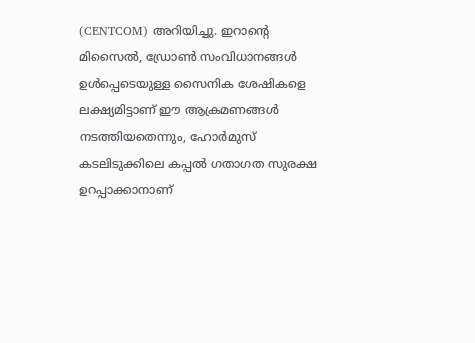(CENTCOM) അറിയിച്ചു. ഇറാന്റെ മിസൈൽ, ഡ്രോൺ സംവിധാനങ്ങൾ ഉൾപ്പെടെയുള്ള സൈനിക ശേഷികളെ ലക്ഷ്യമിട്ടാണ് ഈ ആക്രമണങ്ങൾ നടത്തിയതെന്നും, ഹോർമുസ് കടലിടുക്കിലെ കപ്പൽ ഗതാഗത സുരക്ഷ ഉറപ്പാക്കാനാണ്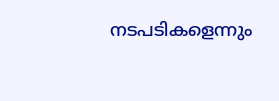നടപടികളെന്നും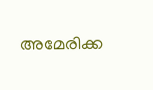അമേരിക്ക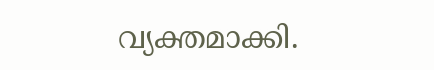വ്യക്തമാക്കി.